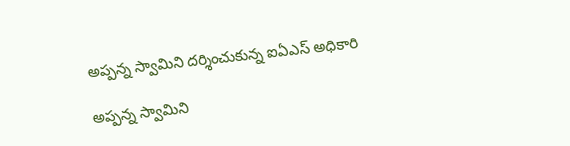అప్ప‌న్న స్వామిని ద‌ర్శించుకున్న ఐఏఎస్ అధికారి

అప్ప‌న్న స్వామిని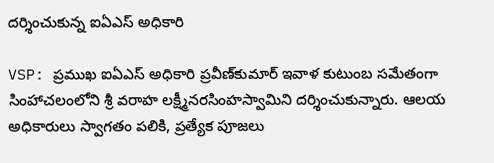ద‌ర్శించుకున్న ఐఏఎస్ అధికారి

VSP: ప్రముఖ ఐఏఎస్ అధికారి ప్ర‌వీణ్‌కుమార్‌ ఇవాళ కుటుంబ సమేతంగా సింహాచ‌లంలోని శ్రీ వరాహ లక్ష్మీనరసింహస్వామిని దర్శించుకున్నారు. ఆలయ అధికారులు స్వాగతం పలికి, ప్రత్యేక పూజలు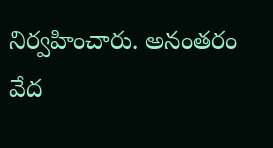నిర్వహించారు. అనంతరం వేద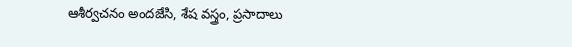ఆశీర్వచనం అందజేసి, శేష వస్త్రం, ప్రసాదాలు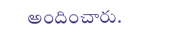అందించారు.